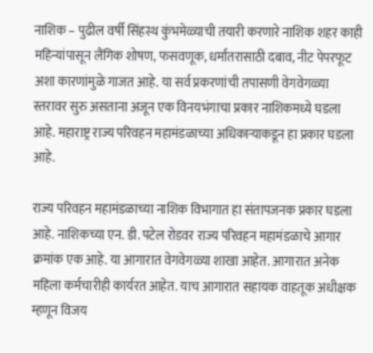नाशिक – पुढील वर्षी सिंहस्थ कुंभमेळ्याची तयारी करणारे नाशिक शहर काही महिन्यांपासून लैंगिक शोषण, फसवणूक, धर्मांतरासाठी दबाव, नीट पेपरफूट अशा कारणांमुळे गाजत आहे. या सर्व प्रकरणांची तपासणी वेगवेगळ्या स्तरावर सुरु असताना अजून एक विनयभंगाचा प्रकार नाशिकमध्ये घडला आहे. महाराष्ट्र राज्य परिवहन महामंडळाच्या अधिकाऱ्याकडून हा प्रकार घडला आहे.

राज्य परिवहन महामंडळाच्या नाशिक विभागात हा संतापजनक प्रकार घडला आहे. नाशिकच्या एन. डी. पटेल रोडवर राज्य परिवहन महामंडळाचे आगार क्रमांक एक आहे. या आगारात वेगवेगळ्या शाखा आहेत. आगारात अनेक महिला कर्मचारीही कार्यरत आहेत. याच आगारात सहायक वाहतूक अधीक्षक म्हणून विजय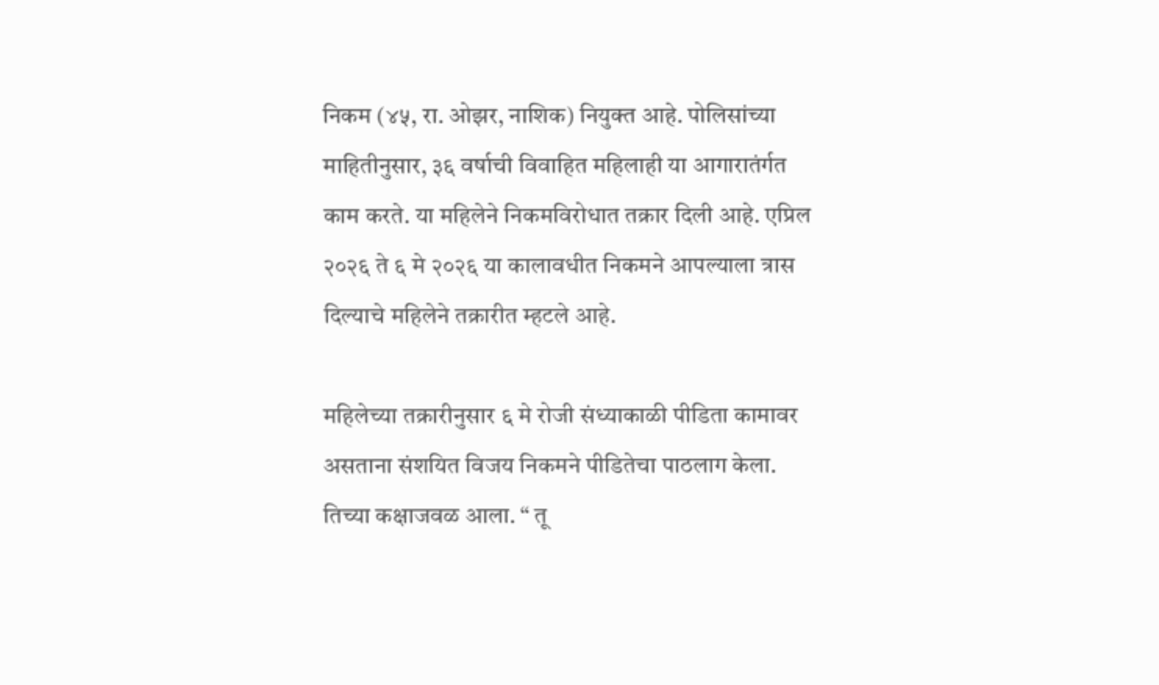निकम (४५, रा. ओझर, नाशिक) नियुक्त आहे. पोलिसांच्या माहितीनुसार, ३६ वर्षाची विवाहित महिलाही या आगारातंर्गत काम करते. या महिलेने निकमविरोधात तक्रार दिली आहे. एप्रिल २०२६ ते ६ मे २०२६ या कालावधीत निकमने आपल्याला त्रास दिल्याचे महिलेने तक्रारीत म्हटले आहे.

महिलेच्या तक्रारीनुसार ६ मे रोजी संध्याकाळी पीडिता कामावर असताना संशयित विजय निकमने पीडितेचा पाठलाग केला. तिच्या कक्षाजवळ आला. “ तू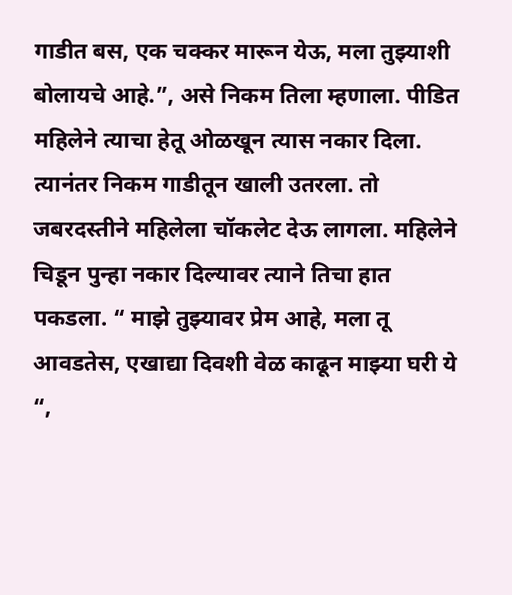गाडीत बस, एक चक्कर मारून येऊ, मला तुझ्याशी बोलायचे आहे.”, असे निकम तिला म्हणाला. पीडित महिलेने त्याचा हेतू ओळखून त्यास नकार दिला. त्यानंतर निकम गाडीतून खाली उतरला. तो जबरदस्तीने महिलेला चॉकलेट देऊ लागला. महिलेने चिडून पुन्हा नकार दिल्यावर त्याने तिचा हात पकडला. “ माझे तुझ्यावर प्रेम आहे, मला तू आवडतेस, एखाद्या दिवशी वेळ काढून माझ्या घरी ये “,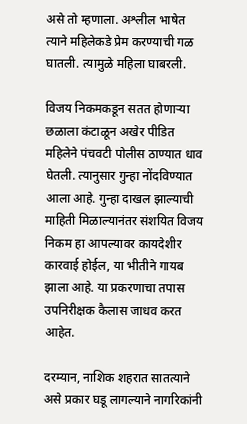असे तो म्हणाला. अश्लील भाषेत त्याने महिलेकडे प्रेम करण्याची गळ घातली. त्यामुळे महिला घाबरली.

विजय निकमकडून सतत होणाऱ्या छळाला कंटाळून अखेर पीडित महिलेने पंचवटी पोलीस ठाण्यात धाव घेतली. त्यानुसार गुन्हा नोंदविण्यात आला आहे. गुन्हा दाखल झाल्याची माहिती मिळाल्यानंतर संशयित विजय निकम हा आपल्यावर कायदेशीर कारवाई होईल, या भीतीने गायब झाला आहे. या प्रकरणाचा तपास उपनिरीक्षक कैलास जाधव करत आहेत.

दरम्यान, नाशिक शहरात सातत्याने असे प्रकार घडू लागल्याने नागरिकांनी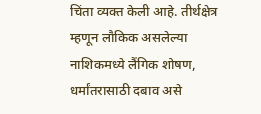चिंता व्यक्त केली आहे. तीर्थक्षेत्र म्हणून लौकिक असलेल्या नाशिकमध्ये लैंगिक शोषण, धर्मांतरासाठी दबाव असे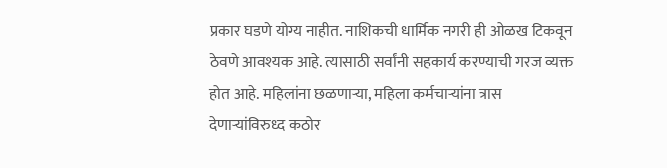प्रकार घडणे योग्य नाहीत. नाशिकची धार्मिक नगरी ही ओळख टिकवून ठेवणे आवश्यक आहे. त्यासाठी सर्वांनी सहकार्य करण्याची गरज व्यक्त होत आहे. महिलांना छळणाऱ्या, महिला कर्मचाऱ्यांना त्रास देणाऱ्यांविरुध्द कठोर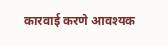कारवाई करणे आवश्यक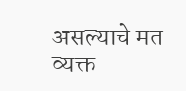असल्याचे मत व्यक्त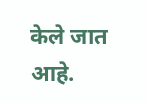केले जात आहे.